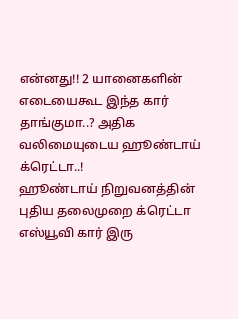என்னது!! 2 யானைகளின் எடையைகூட இந்த கார் தாங்குமா..? அதிக வலிமையுடைய ஹூண்டாய் க்ரெட்டா..!
ஹூண்டாய் நிறுவனத்தின் புதிய தலைமுறை க்ரெட்டா எஸ்யூவி கார் இரு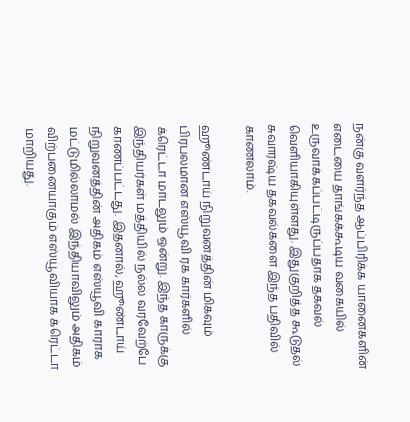நன்கு வளர்ந்த ஆப்பிரிக்க யானைகளின் எடையை தாங்கக்கூடிய வகையில் உருவாக்கப்பட்டிருப்பதாக தகவல் வெளியாகியுள்ளது. இதுகுறித்த கூடுதல் சுவாரஷ்ய தகவல்களை இந்த பதிவில் காணலாம்.

ஹூண்டாய் நிறுவனத்தின் மிகவும் பிரபலமான எஸ்யூவி ரக கார்களில் க்ரெட்டா மாடலும் ஒன்று. இந்த காருக்கு இந்தியர்கள் மத்தியில் நல்ல வரவேற்பே காணப்பட்டது. இதனால், ஹூண்டாய் நிறுவனத்தின் அதிகம் எஸ்யூவி காராக மட்டுமில்லாமல் இந்தியாவிலும் அதிகம் விற்பனையாகும் எஸ்யூவியாக க்ரெட்டா மாறியது.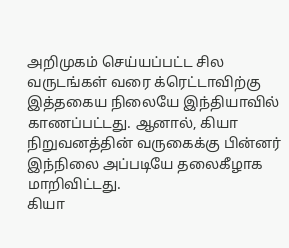அறிமுகம் செய்யப்பட்ட சில வருடங்கள் வரை க்ரெட்டாவிற்கு இத்தகைய நிலையே இந்தியாவில் காணப்பட்டது. ஆனால், கியா நிறுவனத்தின் வருகைக்கு பின்னர் இந்நிலை அப்படியே தலைகீழாக மாறிவிட்டது.
கியா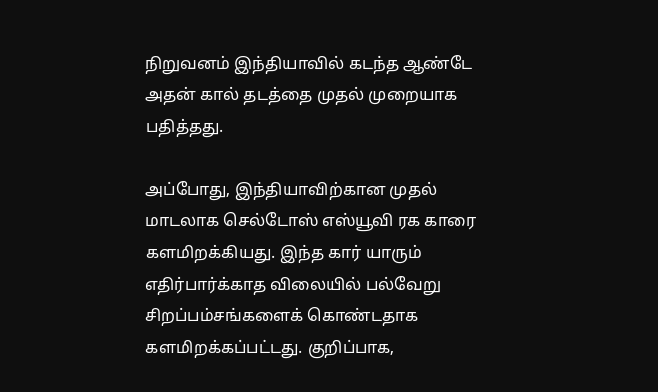நிறுவனம் இந்தியாவில் கடந்த ஆண்டே அதன் கால் தடத்தை முதல் முறையாக பதித்தது.

அப்போது, இந்தியாவிற்கான முதல் மாடலாக செல்டோஸ் எஸ்யூவி ரக காரை களமிறக்கியது. இந்த கார் யாரும் எதிர்பார்க்காத விலையில் பல்வேறு சிறப்பம்சங்களைக் கொண்டதாக களமிறக்கப்பட்டது. குறிப்பாக,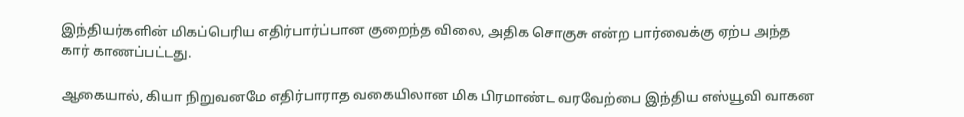இந்தியர்களின் மிகப்பெரிய எதிர்பார்ப்பான குறைந்த விலை, அதிக சொகுசு என்ற பார்வைக்கு ஏற்ப அந்த கார் காணப்பட்டது.

ஆகையால், கியா நிறுவனமே எதிர்பாராத வகையிலான மிக பிரமாண்ட வரவேற்பை இந்திய எஸ்யூவி வாகன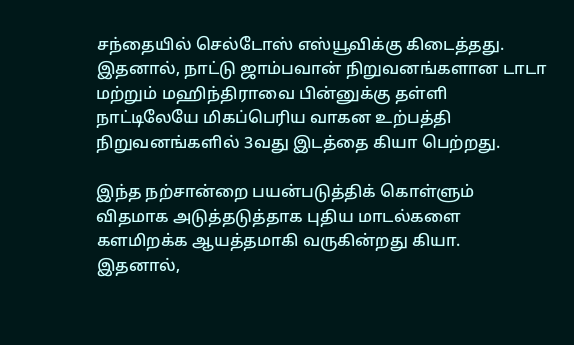சந்தையில் செல்டோஸ் எஸ்யூவிக்கு கிடைத்தது. இதனால், நாட்டு ஜாம்பவான் நிறுவனங்களான டாடா மற்றும் மஹிந்திராவை பின்னுக்கு தள்ளி நாட்டிலேயே மிகப்பெரிய வாகன உற்பத்தி நிறுவனங்களில் 3வது இடத்தை கியா பெற்றது.

இந்த நற்சான்றை பயன்படுத்திக் கொள்ளும் விதமாக அடுத்தடுத்தாக புதிய மாடல்களை களமிறக்க ஆயத்தமாகி வருகின்றது கியா.
இதனால்,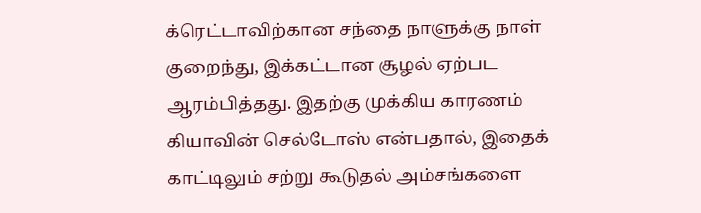க்ரெட்டாவிற்கான சந்தை நாளுக்கு நாள் குறைந்து, இக்கட்டான சூழல் ஏற்பட ஆரம்பித்தது. இதற்கு முக்கிய காரணம் கியாவின் செல்டோஸ் என்பதால், இதைக் காட்டிலும் சற்று கூடுதல் அம்சங்களை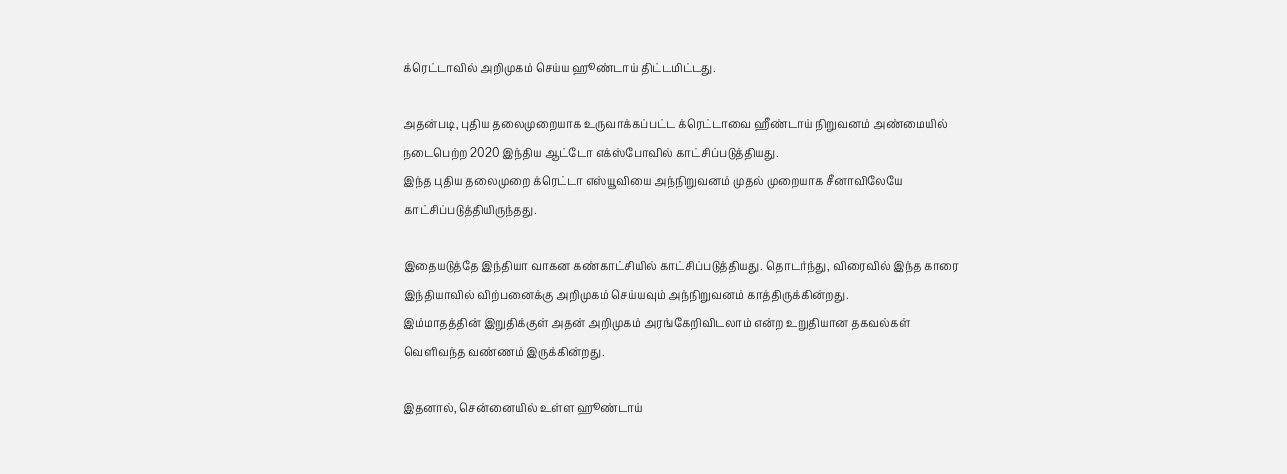க்ரெட்டாவில் அறிமுகம் செய்ய ஹூண்டாய் திட்டமிட்டது.

அதன்படி, புதிய தலைமுறையாக உருவாக்கப்பட்ட க்ரெட்டாவை ஹீண்டாய் நிறுவனம் அண்மையில் நடைபெற்ற 2020 இந்திய ஆட்டோ எக்ஸ்போவில் காட்சிப்படுத்தியது.
இந்த புதிய தலைமுறை க்ரெட்டா எஸ்யூவியை அந்நிறுவனம் முதல் முறையாக சீனாவிலேயே காட்சிப்படுத்தியிருந்தது.

இதையடுத்தே இந்தியா வாகன கண்காட்சியில் காட்சிப்படுத்தியது. தொடர்ந்து, விரைவில் இந்த காரை இந்தியாவில் விற்பனைக்கு அறிமுகம் செய்யவும் அந்நிறுவனம் காத்திருக்கின்றது.
இம்மாதத்தின் இறுதிக்குள் அதன் அறிமுகம் அரங்கேறிவிடலாம் என்ற உறுதியான தகவல்கள் வெளிவந்த வண்ணம் இருக்கின்றது.

இதனால், சென்னையில் உள்ள ஹூண்டாய்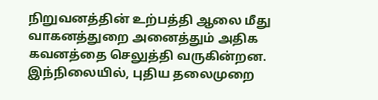நிறுவனத்தின் உற்பத்தி ஆலை மீது வாகனத்துறை அனைத்தும் அதிக கவனத்தை செலுத்தி வருகின்றன.
இந்நிலையில், புதிய தலைமுறை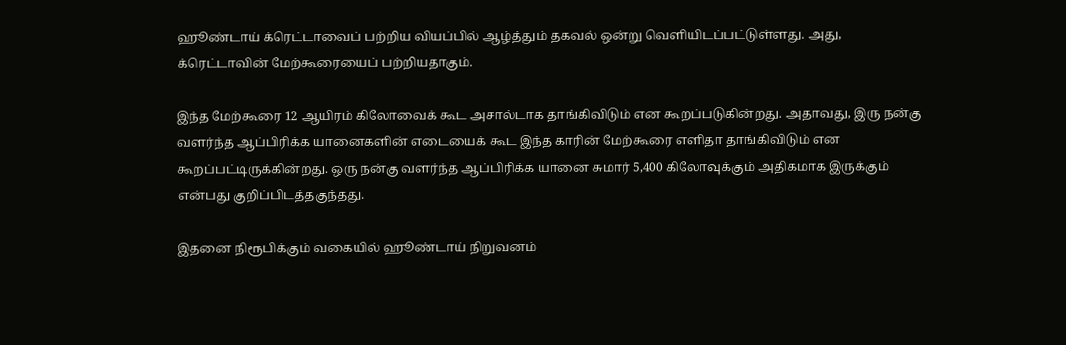ஹூண்டாய் க்ரெட்டாவைப் பற்றிய வியப்பில் ஆழ்த்தும் தகவல் ஒன்று வெளியிடப்பட்டுள்ளது. அது, க்ரெட்டாவின் மேற்கூரையைப் பற்றியதாகும்.

இந்த மேற்கூரை 12 ஆயிரம் கிலோவைக் கூட அசால்டாக தாங்கிவிடும் என கூறப்படுகின்றது. அதாவது, இரு நன்கு வளர்ந்த ஆப்பிரிக்க யானைகளின் எடையைக் கூட இந்த காரின் மேற்கூரை எளிதா தாங்கிவிடும் என கூறப்பட்டிருக்கின்றது. ஒரு நன்கு வளர்ந்த ஆப்பிரிக்க யானை சுமார் 5,400 கிலோவுக்கும் அதிகமாக இருக்கும் என்பது குறிப்பிடத்தகுந்தது.

இதனை நிரூபிக்கும் வகையில் ஹூண்டாய் நிறுவனம்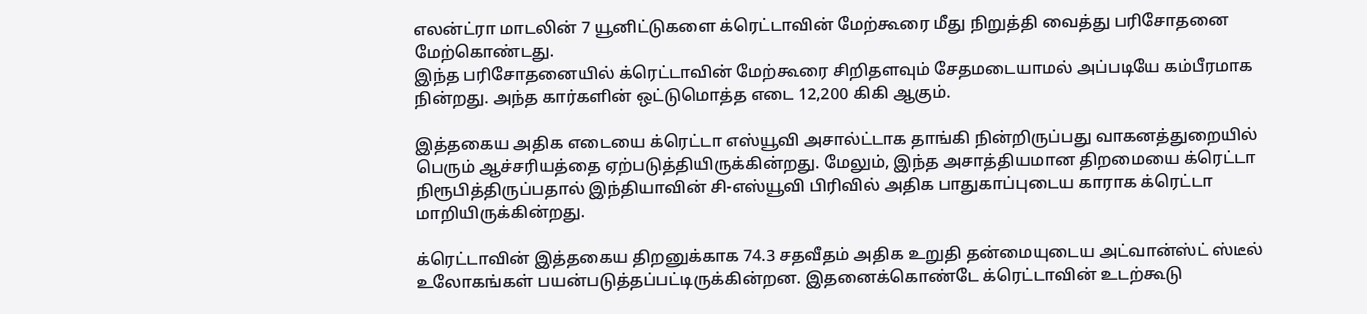எலன்ட்ரா மாடலின் 7 யூனிட்டுகளை க்ரெட்டாவின் மேற்கூரை மீது நிறுத்தி வைத்து பரிசோதனை மேற்கொண்டது.
இந்த பரிசோதனையில் க்ரெட்டாவின் மேற்கூரை சிறிதளவும் சேதமடையாமல் அப்படியே கம்பீரமாக நின்றது. அந்த கார்களின் ஒட்டுமொத்த எடை 12,200 கிகி ஆகும்.

இத்தகைய அதிக எடையை க்ரெட்டா எஸ்யூவி அசால்ட்டாக தாங்கி நின்றிருப்பது வாகனத்துறையில் பெரும் ஆச்சரியத்தை ஏற்படுத்தியிருக்கின்றது. மேலும், இந்த அசாத்தியமான திறமையை க்ரெட்டா நிரூபித்திருப்பதால் இந்தியாவின் சி-எஸ்யூவி பிரிவில் அதிக பாதுகாப்புடைய காராக க்ரெட்டா மாறியிருக்கின்றது.

க்ரெட்டாவின் இத்தகைய திறனுக்காக 74.3 சதவீதம் அதிக உறுதி தன்மையுடைய அட்வான்ஸ்ட் ஸ்டீல் உலோகங்கள் பயன்படுத்தப்பட்டிருக்கின்றன. இதனைக்கொண்டே க்ரெட்டாவின் உடற்கூடு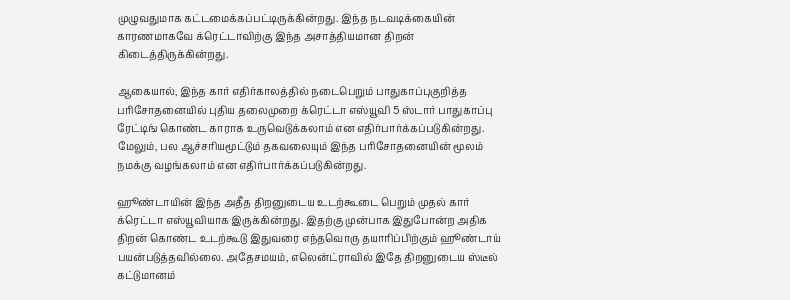முழுவதுமாக கட்டமைக்கப்பட்டிருக்கின்றது. இந்த நடவடிக்கையின் காரணமாகவே க்ரெட்டாவிற்கு இந்த அசாத்தியமான திறன் கிடைத்திருக்கின்றது.

ஆகையால், இந்த கார் எதிர்காலத்தில் நடைபெறும் பாதுகாப்புகுறித்த பரிசோதனையில் புதிய தலைமுறை க்ரெட்டா எஸ்யூவி 5 ஸ்டார் பாதுகாப்பு ரேட்டிங் கொண்ட காராக உருவெடுக்கலாம் என எதிர்பார்க்கப்படுகின்றது. மேலும், பல ஆச்சரியமூட்டும் தகவலையும் இந்த பரிசோதனையின் மூலம் நமக்கு வழங்கலாம் என எதிர்பார்க்கப்படுகின்றது.

ஹூண்டாயின் இந்த அதீத திறனுடைய உடற்கூடை பெறும் முதல் கார் க்ரெட்டா எஸ்யூவியாக இருக்கின்றது. இதற்கு முன்பாக இதுபோன்ற அதிக திறன் கொண்ட உடற்கூடு இதுவரை எந்தவொரு தயாரிப்பிற்கும் ஹூண்டாய் பயன்படுத்தவில்லை. அதேசமயம், எலென்ட்ராவில் இதே திறனுடைய ஸ்டீல் கட்டுமானம்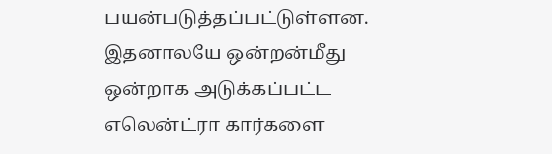பயன்படுத்தப்பட்டுள்ளன. இதனாலயே ஒன்றன்மீது ஒன்றாக அடுக்கப்பட்ட எலென்ட்ரா கார்களை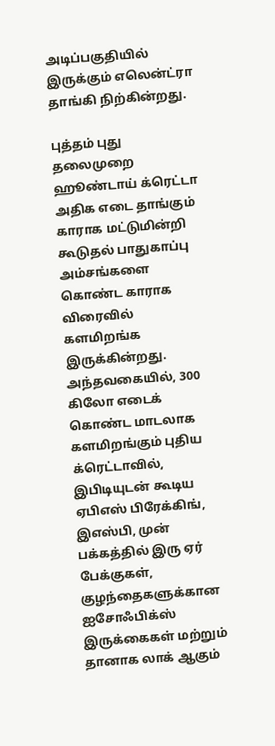அடிப்பகுதியில் இருக்கும் எலென்ட்ரா தாங்கி நிற்கின்றது.

புத்தம் புது தலைமுறை ஹூண்டாய் க்ரெட்டா அதிக எடை தாங்கும் காராக மட்டுமின்றி கூடுதல் பாதுகாப்பு அம்சங்களை கொண்ட காராக விரைவில் களமிறங்க இருக்கின்றது.
அந்தவகையில், 300 கிலோ எடைக் கொண்ட மாடலாக களமிறங்கும் புதிய க்ரெட்டாவில், இபிடியுடன் கூடிய ஏபிஎஸ் பிரேக்கிங், இஎஸ்பி, முன் பக்கத்தில் இரு ஏர் பேக்குகள், குழந்தைகளுக்கான ஐசோஃபிக்ஸ் இருக்கைகள் மற்றும் தானாக லாக் ஆகும்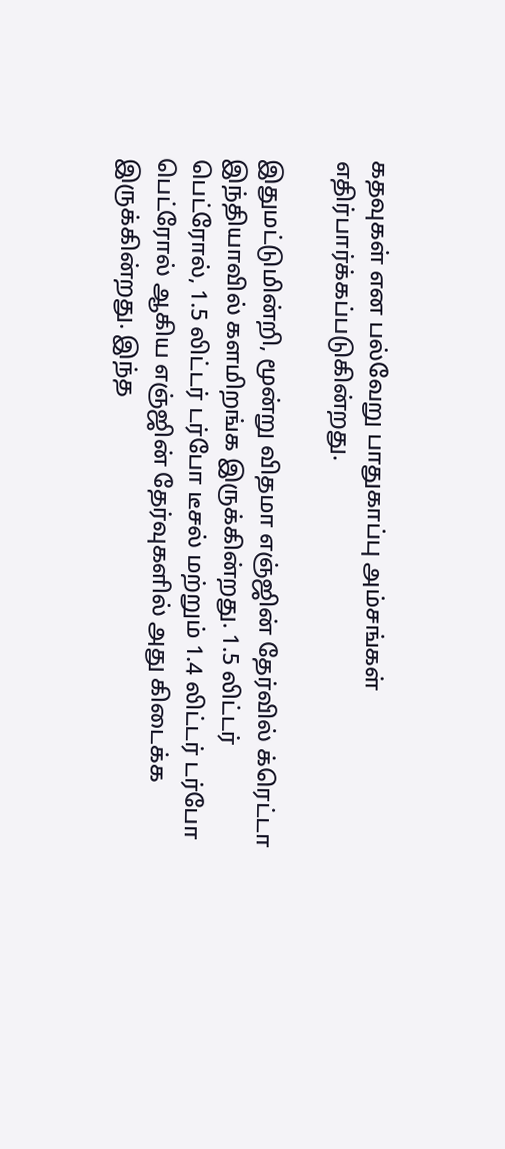கதவுகள் என பல்வேறு பாதுகாப்பு அம்சங்கள் எதிர்பார்க்கப்படுகின்றது.

இதுமட்டுமின்றி, மூன்று விதமா எஞ்ஜின் தேர்வில் க்ரெட்டா இந்தியாவில் களமிறங்க இருக்கின்றது. 1.5 லிட்டர் பெட்ரோல், 1.5 லிட்டர் டர்போ டீசல் மற்றும் 1.4 லிட்டர் டர்போ பெட்ரோல் ஆகிய எஞ்ஜின் தேர்வுகளில் அது கிடைக்க இருக்கின்றது. இந்த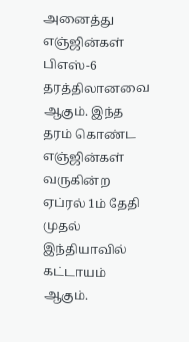அனைத்து எஞ்ஜின்கள் பிஎஸ்-6 தரத்திலானவை ஆகும். இந்த தரம் கொண்ட எஞ்ஜின்கள் வருகின்ற ஏப்ரல் 1ம் தேதி முதல் இந்தியாவில் கட்டாயம் ஆகும்.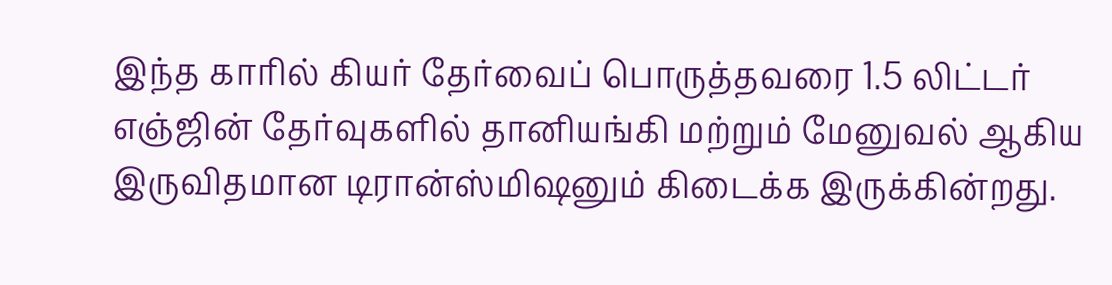இந்த காரில் கியர் தேர்வைப் பொருத்தவரை 1.5 லிட்டர் எஞ்ஜின் தேர்வுகளில் தானியங்கி மற்றும் மேனுவல் ஆகிய இருவிதமான டிரான்ஸ்மிஷனும் கிடைக்க இருக்கின்றது.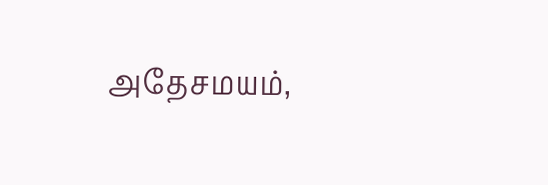அதேசமயம்,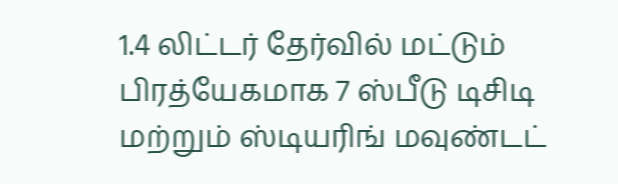1.4 லிட்டர் தேர்வில் மட்டும் பிரத்யேகமாக 7 ஸ்பீடு டிசிடி மற்றும் ஸ்டியரிங் மவுண்டட்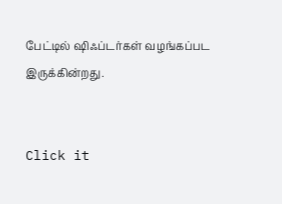பேட்டில் ஷிஃப்டர்கள் வழங்கப்பட இருக்கின்றது.


Click it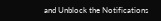and Unblock the Notifications